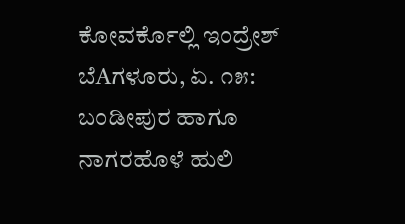ಕೋವರ್ಕೊಲ್ಲಿ ಇಂದ್ರೇಶ್
ಬೆAಗಳೂರು, ಏ. ೧೫: ಬಂಡೀಪುರ ಹಾಗೂ ನಾಗರಹೊಳೆ ಹುಲಿ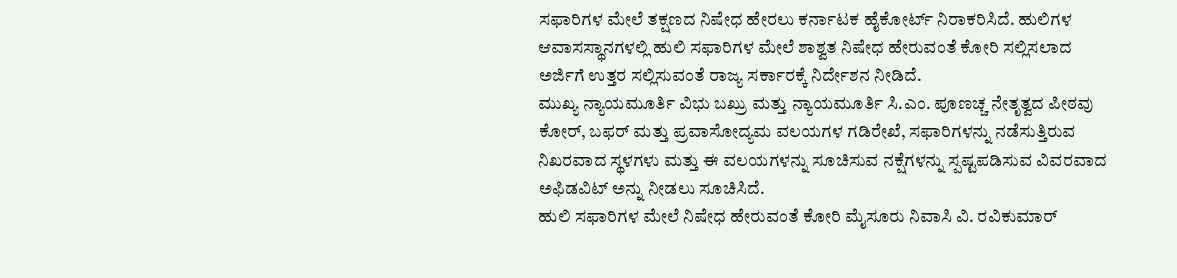ಸಫಾರಿಗಳ ಮೇಲೆ ತಕ್ಷಣದ ನಿಷೇಧ ಹೇರಲು ಕರ್ನಾಟಕ ಹೈಕೋರ್ಟ್ ನಿರಾಕರಿಸಿದೆ. ಹುಲಿಗಳ ಆವಾಸಸ್ಥಾನಗಳಲ್ಲಿ ಹುಲಿ ಸಫಾರಿಗಳ ಮೇಲೆ ಶಾಶ್ವತ ನಿಷೇಧ ಹೇರುವಂತೆ ಕೋರಿ ಸಲ್ಲಿಸಲಾದ ಅರ್ಜಿಗೆ ಉತ್ತರ ಸಲ್ಲಿಸುವಂತೆ ರಾಜ್ಯ ಸರ್ಕಾರಕ್ಕೆ ನಿರ್ದೇಶನ ನೀಡಿದೆ.
ಮುಖ್ಯ ನ್ಯಾಯಮೂರ್ತಿ ವಿಭು ಬಖ್ರು ಮತ್ತು ನ್ಯಾಯಮೂರ್ತಿ ಸಿ.ಎಂ. ಪೂಣಚ್ಚ ನೇತೃತ್ವದ ಪೀಠವು ಕೋರ್, ಬಫರ್ ಮತ್ತು ಪ್ರವಾಸೋದ್ಯಮ ವಲಯಗಳ ಗಡಿರೇಖೆ, ಸಫಾರಿಗಳನ್ನು ನಡೆಸುತ್ತಿರುವ ನಿಖರವಾದ ಸ್ಥಳಗಳು ಮತ್ತು ಈ ವಲಯಗಳನ್ನು ಸೂಚಿಸುವ ನಕ್ಷೆಗಳನ್ನು ಸ್ಪಷ್ಟಪಡಿಸುವ ವಿವರವಾದ ಅಫಿಡವಿಟ್ ಅನ್ನು ನೀಡಲು ಸೂಚಿಸಿದೆ.
ಹುಲಿ ಸಫಾರಿಗಳ ಮೇಲೆ ನಿಷೇಧ ಹೇರುವಂತೆ ಕೋರಿ ಮೈಸೂರು ನಿವಾಸಿ ವಿ. ರವಿಕುಮಾರ್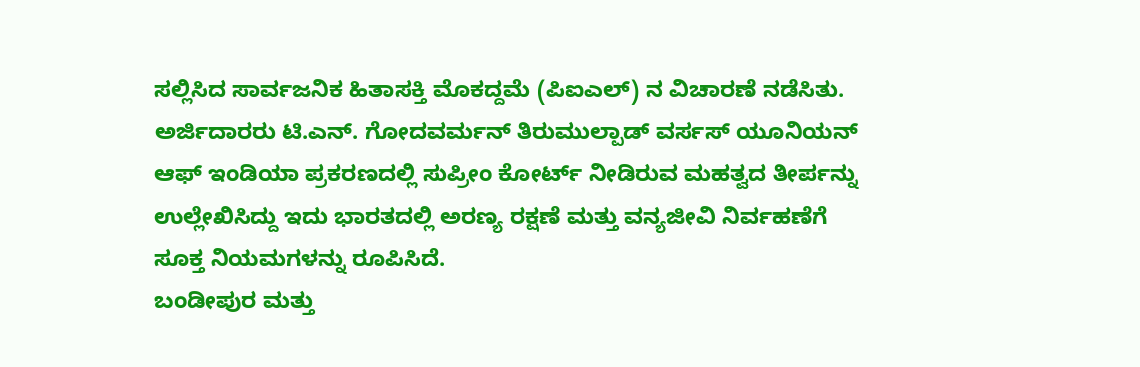ಸಲ್ಲಿಸಿದ ಸಾರ್ವಜನಿಕ ಹಿತಾಸಕ್ತಿ ಮೊಕದ್ದಮೆ (ಪಿಐಎಲ್) ನ ವಿಚಾರಣೆ ನಡೆಸಿತು. ಅರ್ಜಿದಾರರು ಟಿ.ಎನ್. ಗೋದವರ್ಮನ್ ತಿರುಮುಲ್ಪಾಡ್ ವರ್ಸಸ್ ಯೂನಿಯನ್ ಆಫ್ ಇಂಡಿಯಾ ಪ್ರಕರಣದಲ್ಲಿ ಸುಪ್ರೀಂ ಕೋರ್ಟ್ ನೀಡಿರುವ ಮಹತ್ವದ ತೀರ್ಪನ್ನು ಉಲ್ಲೇಖಿಸಿದ್ದು ಇದು ಭಾರತದಲ್ಲಿ ಅರಣ್ಯ ರಕ್ಷಣೆ ಮತ್ತು ವನ್ಯಜೀವಿ ನಿರ್ವಹಣೆಗೆ ಸೂಕ್ತ ನಿಯಮಗಳನ್ನು ರೂಪಿಸಿದೆ.
ಬಂಡೀಪುರ ಮತ್ತು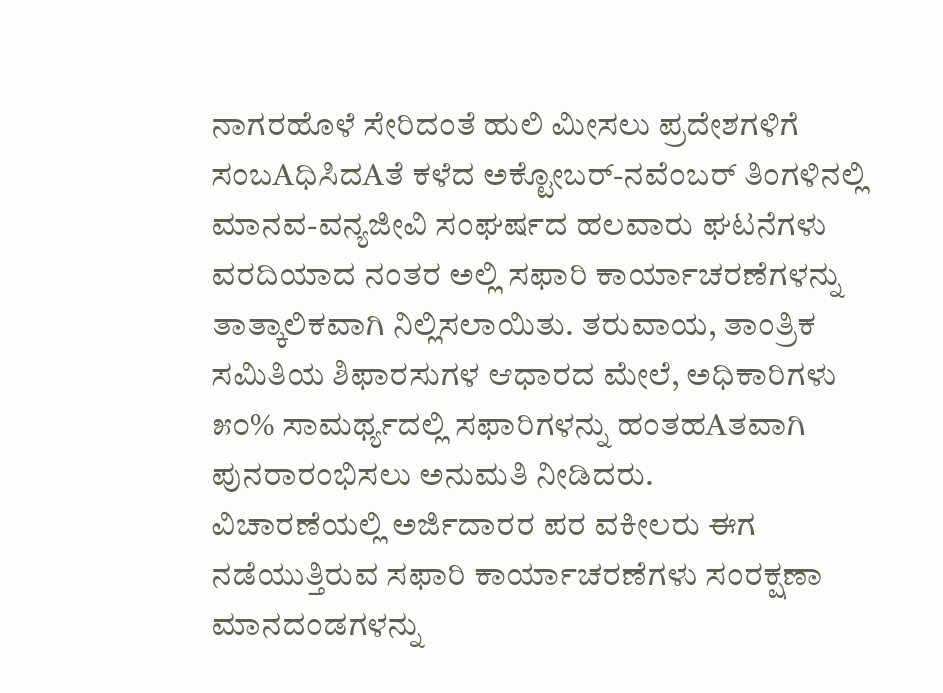ನಾಗರಹೊಳೆ ಸೇರಿದಂತೆ ಹುಲಿ ಮೀಸಲು ಪ್ರದೇಶಗಳಿಗೆ ಸಂಬAಧಿಸಿದAತೆ ಕಳೆದ ಅಕ್ಟೋಬರ್-ನವೆಂಬರ್ ತಿಂಗಳಿನಲ್ಲಿ ಮಾನವ-ವನ್ಯಜೀವಿ ಸಂಘರ್ಷದ ಹಲವಾರು ಘಟನೆಗಳು ವರದಿಯಾದ ನಂತರ ಅಲ್ಲಿ ಸಫಾರಿ ಕಾರ್ಯಾಚರಣೆಗಳನ್ನು ತಾತ್ಕಾಲಿಕವಾಗಿ ನಿಲ್ಲಿಸಲಾಯಿತು. ತರುವಾಯ, ತಾಂತ್ರಿಕ ಸಮಿತಿಯ ಶಿಫಾರಸುಗಳ ಆಧಾರದ ಮೇಲೆ, ಅಧಿಕಾರಿಗಳು ೫೦% ಸಾಮರ್ಥ್ಯದಲ್ಲಿ ಸಫಾರಿಗಳನ್ನು ಹಂತಹAತವಾಗಿ ಪುನರಾರಂಭಿಸಲು ಅನುಮತಿ ನೀಡಿದರು.
ವಿಚಾರಣೆಯಲ್ಲಿ ಅರ್ಜಿದಾರರ ಪರ ವಕೀಲರು ಈಗ ನಡೆಯುತ್ತಿರುವ ಸಫಾರಿ ಕಾರ್ಯಾಚರಣೆಗಳು ಸಂರಕ್ಷಣಾ ಮಾನದಂಡಗಳನ್ನು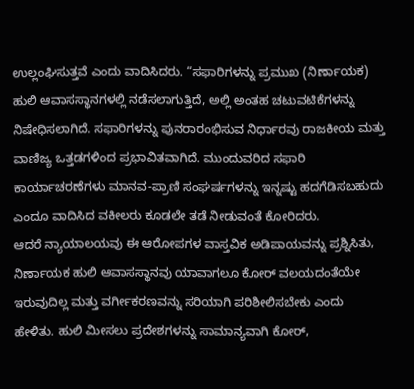ಉಲ್ಲಂಘಿಸುತ್ತವೆ ಎಂದು ವಾದಿಸಿದರು. “ಸಫಾರಿಗಳನ್ನು ಪ್ರಮುಖ (ನಿರ್ಣಾಯಕ) ಹುಲಿ ಆವಾಸಸ್ಥಾನಗಳಲ್ಲಿ ನಡೆಸಲಾಗುತ್ತಿದೆ, ಅಲ್ಲಿ ಅಂತಹ ಚಟುವಟಿಕೆಗಳನ್ನು ನಿಷೇಧಿಸಲಾಗಿದೆ. ಸಫಾರಿಗಳನ್ನು ಪುನರಾರಂಭಿಸುವ ನಿರ್ಧಾರವು ರಾಜಕೀಯ ಮತ್ತು ವಾಣಿಜ್ಯ ಒತ್ತಡಗಳಿಂದ ಪ್ರಭಾವಿತವಾಗಿದೆ. ಮುಂದುವರಿದ ಸಫಾರಿ ಕಾರ್ಯಾಚರಣೆಗಳು ಮಾನವ-ಪ್ರಾಣಿ ಸಂಘರ್ಷಗಳನ್ನು ಇನ್ನಷ್ಟು ಹದಗೆಡಿಸಬಹುದು ಎಂದೂ ವಾದಿಸಿದ ವಕೀಲರು ಕೂಡಲೇ ತಡೆ ನೀಡುವಂತೆ ಕೋರಿದರು.
ಆದರೆ ನ್ಯಾಯಾಲಯವು ಈ ಆರೋಪಗಳ ವಾಸ್ತವಿಕ ಅಡಿಪಾಯವನ್ನು ಪ್ರಶ್ನಿಸಿತು, ನಿರ್ಣಾಯಕ ಹುಲಿ ಆವಾಸಸ್ಥಾನವು ಯಾವಾಗಲೂ ಕೋರ್ ವಲಯದಂತೆಯೇ ಇರುವುದಿಲ್ಲ ಮತ್ತು ವರ್ಗೀಕರಣವನ್ನು ಸರಿಯಾಗಿ ಪರಿಶೀಲಿಸಬೇಕು ಎಂದು ಹೇಳಿತು. ಹುಲಿ ಮೀಸಲು ಪ್ರದೇಶಗಳನ್ನು ಸಾಮಾನ್ಯವಾಗಿ ಕೋರ್,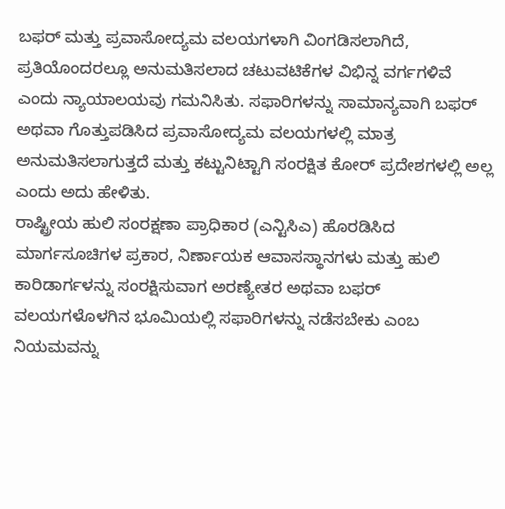ಬಫರ್ ಮತ್ತು ಪ್ರವಾಸೋದ್ಯಮ ವಲಯಗಳಾಗಿ ವಿಂಗಡಿಸಲಾಗಿದೆ, ಪ್ರತಿಯೊಂದರಲ್ಲೂ ಅನುಮತಿಸಲಾದ ಚಟುವಟಿಕೆಗಳ ವಿಭಿನ್ನ ವರ್ಗಗಳಿವೆ ಎಂದು ನ್ಯಾಯಾಲಯವು ಗಮನಿಸಿತು. ಸಫಾರಿಗಳನ್ನು ಸಾಮಾನ್ಯವಾಗಿ ಬಫರ್ ಅಥವಾ ಗೊತ್ತುಪಡಿಸಿದ ಪ್ರವಾಸೋದ್ಯಮ ವಲಯಗಳಲ್ಲಿ ಮಾತ್ರ ಅನುಮತಿಸಲಾಗುತ್ತದೆ ಮತ್ತು ಕಟ್ಟುನಿಟ್ಟಾಗಿ ಸಂರಕ್ಷಿತ ಕೋರ್ ಪ್ರದೇಶಗಳಲ್ಲಿ ಅಲ್ಲ ಎಂದು ಅದು ಹೇಳಿತು.
ರಾಷ್ಟ್ರೀಯ ಹುಲಿ ಸಂರಕ್ಷಣಾ ಪ್ರಾಧಿಕಾರ (ಎನ್ಟಿಸಿಎ) ಹೊರಡಿಸಿದ ಮಾರ್ಗಸೂಚಿಗಳ ಪ್ರಕಾರ, ನಿರ್ಣಾಯಕ ಆವಾಸಸ್ಥಾನಗಳು ಮತ್ತು ಹುಲಿ ಕಾರಿಡಾರ್ಗಳನ್ನು ಸಂರಕ್ಷಿಸುವಾಗ ಅರಣ್ಯೇತರ ಅಥವಾ ಬಫರ್ ವಲಯಗಳೊಳಗಿನ ಭೂಮಿಯಲ್ಲಿ ಸಫಾರಿಗಳನ್ನು ನಡೆಸಬೇಕು ಎಂಬ ನಿಯಮವನ್ನು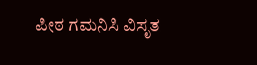ಪೀಠ ಗಮನಿಸಿ ವಿಸೃತ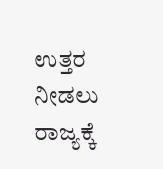ಉತ್ತರ ನೀಡಲು ರಾಜ್ಯಕ್ಕೆ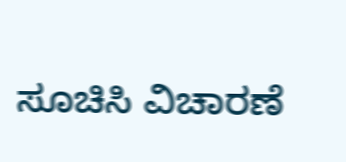ಸೂಚಿಸಿ ವಿಚಾರಣೆ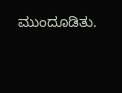ಮುಂದೂಡಿತು.